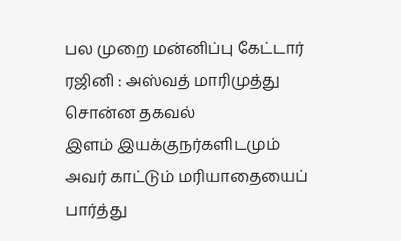பல முறை மன்னிப்பு கேட்டார் ரஜினி : அஸ்வத் மாரிமுத்து சொன்ன தகவல்
இளம் இயக்குநர்களிடமும் அவர் காட்டும் மரியாதையைப் பார்த்து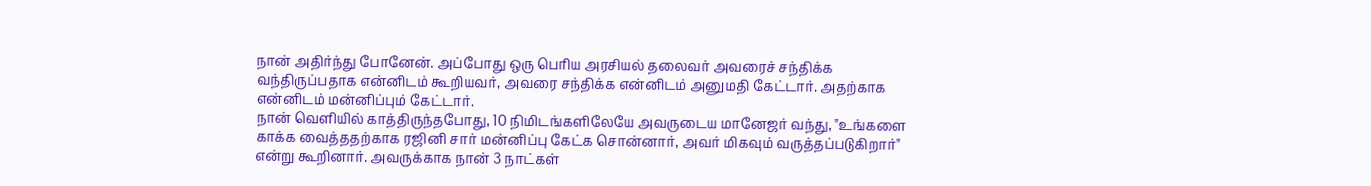நான் அதிர்ந்து போனேன். அப்போது ஒரு பெரிய அரசியல் தலைவர் அவரைச் சந்திக்க வந்திருப்பதாக என்னிடம் கூறியவர், அவரை சந்திக்க என்னிடம் அனுமதி கேட்டார். அதற்காக என்னிடம் மன்னிப்பும் கேட்டார்.
நான் வெளியில் காத்திருந்தபோது, 10 நிமிடங்களிலேயே அவருடைய மானேஜர் வந்து, "உங்களை காக்க வைத்ததற்காக ரஜினி சார் மன்னிப்பு கேட்க சொன்னார், அவர் மிகவும் வருத்தப்படுகிறார்" என்று கூறினார். அவருக்காக நான் 3 நாட்கள்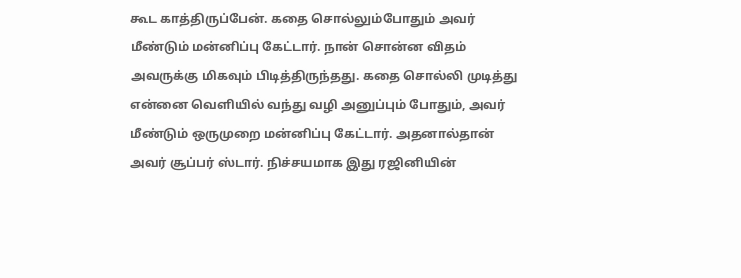கூட காத்திருப்பேன். கதை சொல்லும்போதும் அவர் மீண்டும் மன்னிப்பு கேட்டார். நான் சொன்ன விதம் அவருக்கு மிகவும் பிடித்திருந்தது. கதை சொல்லி முடித்து என்னை வெளியில் வந்து வழி அனுப்பும் போதும், அவர் மீண்டும் ஒருமுறை மன்னிப்பு கேட்டார். அதனால்தான் அவர் சூப்பர் ஸ்டார். நிச்சயமாக இது ரஜினியின்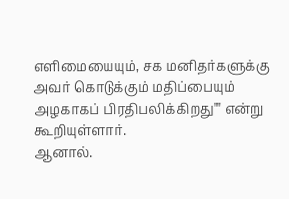எளிமையையும், சக மனிதர்களுக்கு அவர் கொடுக்கும் மதிப்பையும் அழகாகப் பிரதிபலிக்கிறது"" என்று கூறியுள்ளார்.
ஆனால்.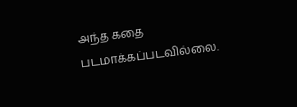அந்த கதை படமாக்கப்படவில்லை.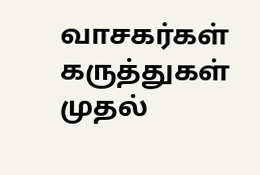வாசகர்கள் கருத்துகள்
முதல்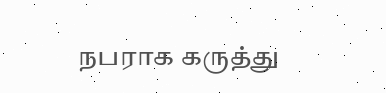நபராக கருத்து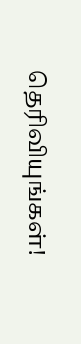தெரிவியுங்கள்!